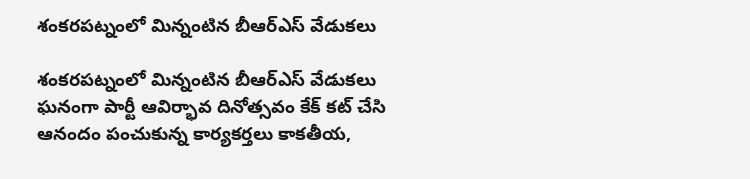శంకరపట్నంలో మిన్నంటిన బీఆర్‌ఎస్‌ వేడుకలు

శంకరపట్నంలో మిన్నంటిన బీఆర్‌ఎస్‌ వేడుకలు ఘనంగా పార్టీ ఆవిర్భావ దినోత్సవం కేక్‌ కట్‌ చేసి ఆనందం పంచుకున్న కార్యకర్తలు కాకతీయ,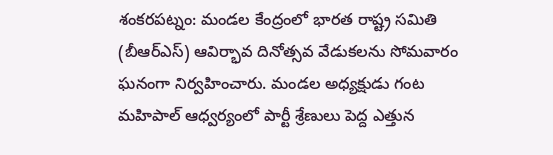శంకరపట్నం: మండల కేంద్రంలో భారత రాష్ట్ర సమితి (బీఆర్‌ఎస్) ఆవిర్భావ దినోత్సవ వేడుకలను సోమవారం ఘనంగా నిర్వహించారు. మండల అధ్యక్షుడు గంట మహిపాల్ ఆధ్వర్యంలో పార్టీ శ్రేణులు పెద్ద ఎత్తున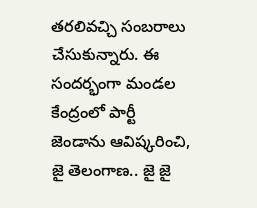తరలివచ్చి సంబరాలు చేసుకున్నారు. ఈ సందర్భంగా మండల కేంద్రంలో పార్టీ జెండాను ఆవిష్కరించి, జై తెలంగాణ.. జై జై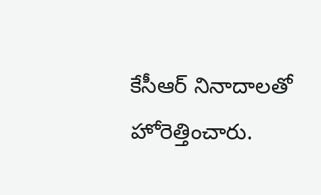కేసీఆర్ నినాదాలతో హోరెత్తించారు.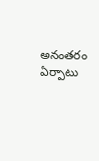అనంతరం ఏర్పాటు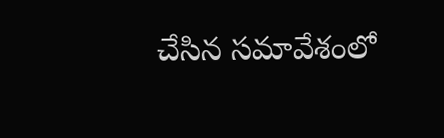చేసిన సమావేశంలో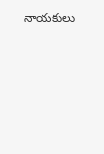నాయకులు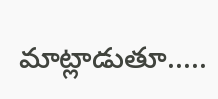మాట్లాడుతూ.....